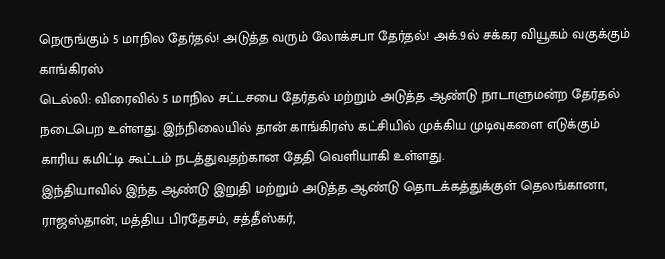நெருங்கும் 5 மாநில தேர்தல்! அடுத்த வரும் லோக்சபா தேர்தல்! அக்.9ல் சக்கர வியூகம் வகுக்கும் காங்கிரஸ்
டெல்லி: விரைவில் 5 மாநில சட்டசபை தேர்தல் மற்றும் அடுத்த ஆண்டு நாடாளுமன்ற தேர்தல் நடைபெற உள்ளது. இந்நிலையில் தான் காங்கிரஸ் கட்சியில் முக்கிய முடிவுகளை எடுக்கும் காரிய கமிட்டி கூட்டம் நடத்துவதற்கான தேதி வெளியாகி உள்ளது.
இந்தியாவில் இந்த ஆண்டு இறுதி மற்றும் அடுத்த ஆண்டு தொடக்கத்துக்குள் தெலங்கானா, ராஜஸ்தான், மத்திய பிரதேசம், சத்தீஸ்கர்,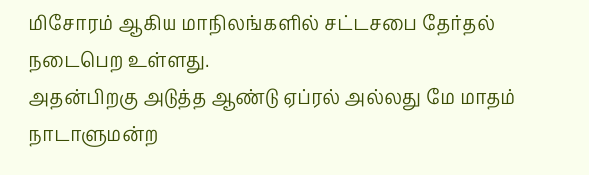மிசோரம் ஆகிய மாநிலங்களில் சட்டசபை தேர்தல் நடைபெற உள்ளது.
அதன்பிறகு அடுத்த ஆண்டு ஏப்ரல் அல்லது மே மாதம் நாடாளுமன்ற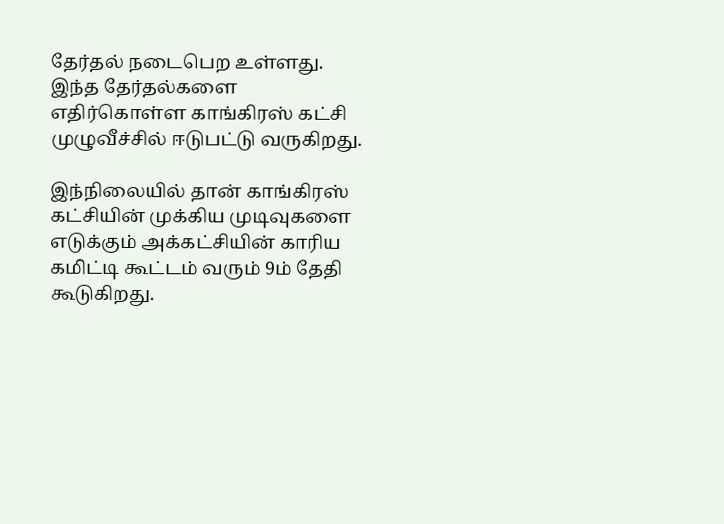தேர்தல் நடைபெற உள்ளது. இந்த தேர்தல்களை எதிர்கொள்ள காங்கிரஸ் கட்சி முழுவீச்சில் ஈடுபட்டு வருகிறது.

இந்நிலையில் தான் காங்கிரஸ் கட்சியின் முக்கிய முடிவுகளை எடுக்கும் அக்கட்சியின் காரிய கமிட்டி கூட்டம் வரும் 9ம் தேதி கூடுகிறது.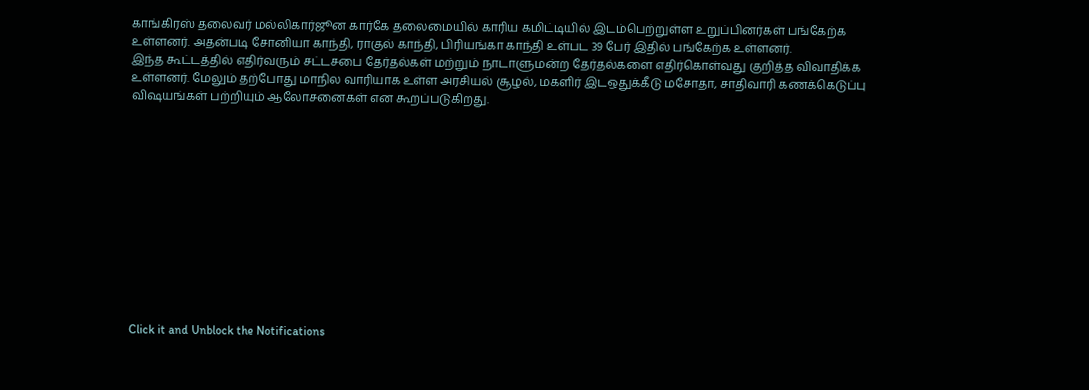காங்கிரஸ் தலைவர் மல்லிகார்ஜூன கார்கே தலைமையில் காரிய கமிட்டியில் இடம்பெற்றுள்ள உறுப்பினர்கள் பங்கேற்க உள்ளனர். அதன்படி சோனியா காந்தி, ராகுல் காந்தி, பிரியங்கா காந்தி உள்பட 39 பேர் இதில் பங்கேற்க உள்ளனர்.
இந்த கூட்டத்தில் எதிர்வரும் சட்டசபை தேர்தல்கள் மற்றும் நாடாளுமன்ற தேர்தல்களை எதிர்கொள்வது குறித்த விவாதிக்க உள்ளனர். மேலும் தற்போது மாநில வாரியாக உள்ள அரசியல் சூழல், மகளிர் இடஒதுக்கீடு மசோதா, சாதிவாரி கணக்கெடுப்பு விஷயங்கள் பற்றியும் ஆலோசனைகள் என கூறப்படுகிறது.












Click it and Unblock the Notifications